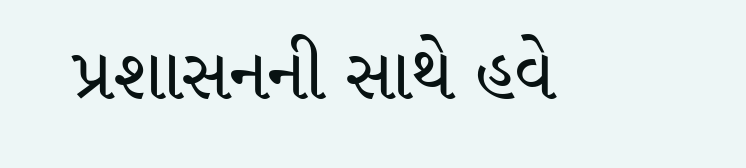પ્રશાસનની સાથે હવે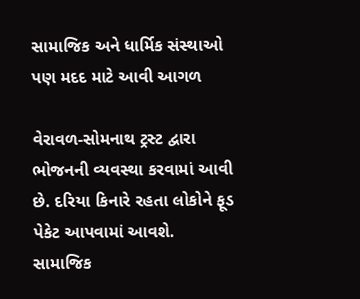સામાજિક અને ધાર્મિક સંસ્થાઓ પણ મદદ માટે આવી આગળ

વેરાવળ-સોમનાથ ટ્રસ્ટ દ્વારા ભોજનની વ્યવસ્થા કરવામાં આવી છે. દરિયા કિનારે રહતા લોકોને ફૂડ પેકેટ આપવામાં આવશે. સામાજિક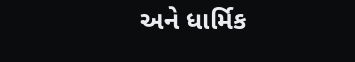અને ધાર્મિક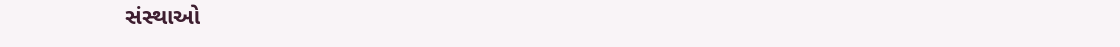સંસ્થાઓ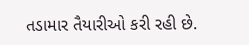તડામાર તૈયારીઓ કરી રહી છે.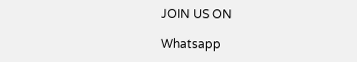JOIN US ON

Whatsapp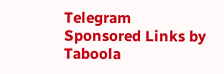Telegram
Sponsored Links by Taboola